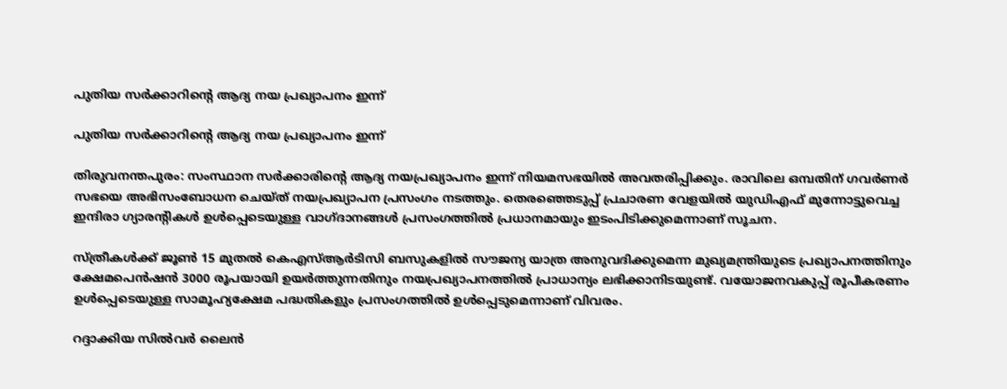പുതിയ സർക്കാറിന്റെ ആദ്യ നയ പ്രഖ്യാപനം ഇന്ന്

പുതിയ സർക്കാറിന്റെ ആദ്യ നയ പ്രഖ്യാപനം ഇന്ന്

തിരുവനന്തപുരം: സംസ്ഥാന സർക്കാരിന്റെ ആദ്യ നയപ്രഖ്യാപനം ഇന്ന് നിയമസഭയിൽ അവതരിപ്പിക്കും. രാവിലെ ഒമ്പതിന് ഗവർണർ സഭയെ അഭിസംബോധന ചെയ്ത് നയപ്രഖ്യാപന പ്രസംഗം നടത്തും. തെരഞ്ഞെടുപ്പ് പ്രചാരണ വേളയിൽ യുഡിഎഫ് മുന്നോട്ടുവെച്ച ഇന്ദിരാ ഗ്യാരന്റികൾ ഉൾപ്പെടെയുള്ള വാഗ്ദാനങ്ങൾ പ്രസംഗത്തിൽ പ്രധാനമായും ഇടംപിടിക്കുമെന്നാണ് സൂചന.

സ്ത്രീകൾക്ക് ജൂൺ 15 മുതൽ കെഎസ്ആർടിസി ബസുകളിൽ സൗജന്യ യാത്ര അനുവദിക്കുമെന്ന മുഖ്യമന്ത്രിയുടെ പ്രഖ്യാപനത്തിനും ക്ഷേമപെൻഷൻ 3000 രൂപയായി ഉയർത്തുന്നതിനും നയപ്രഖ്യാപനത്തിൽ പ്രാധാന്യം ലഭിക്കാനിടയുണ്ട്. വയോജനവകുപ്പ് രൂപീകരണം ഉൾപ്പെടെയുള്ള സാമൂഹ്യക്ഷേമ പദ്ധതികളും പ്രസംഗത്തിൽ ഉൾപ്പെടുമെന്നാണ് വിവരം.

റദ്ദാക്കിയ സിൽവർ ലൈൻ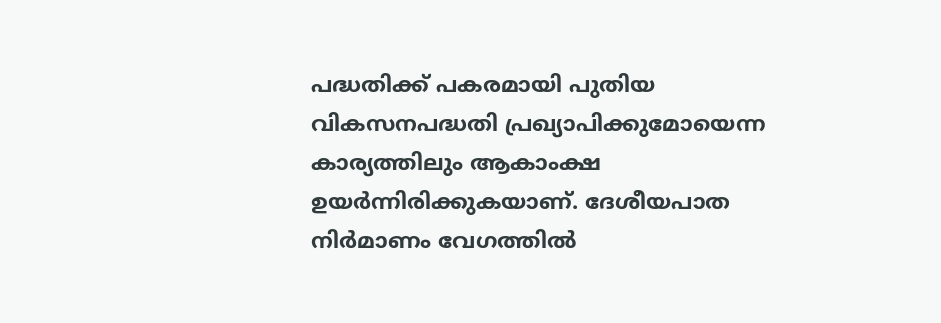പദ്ധതിക്ക് പകരമായി പുതിയ വികസനപദ്ധതി പ്രഖ്യാപിക്കുമോയെന്ന കാര്യത്തിലും ആകാംക്ഷ ഉയർന്നിരിക്കുകയാണ്. ദേശീയപാത നിർമാണം വേഗത്തിൽ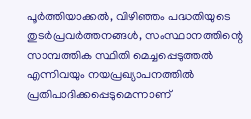പൂർത്തിയാക്കൽ, വിഴിഞ്ഞം പദ്ധതിയുടെ തുടർപ്രവർത്തനങ്ങൾ, സംസ്ഥാനത്തിന്റെ സാമ്പത്തിക സ്ഥിതി മെച്ചപ്പെടുത്തൽ എന്നിവയും നയപ്രഖ്യാപനത്തിൽ പ്രതിപാദിക്കപ്പെടുമെന്നാണ്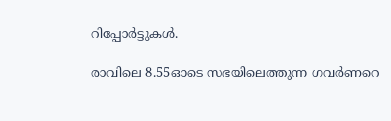റിപ്പോർട്ടുകൾ.

രാവിലെ 8.55ഓടെ സഭയിലെത്തുന്ന ഗവർണറെ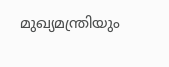മുഖ്യമന്ത്രിയും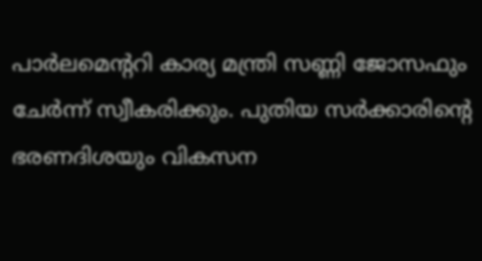പാർലമെന്ററി കാര്യ മന്ത്രി സണ്ണി ജോസഫും ചേർന്ന് സ്വീകരിക്കും. പുതിയ സർക്കാരിന്റെ ഭരണദിശയും വികസന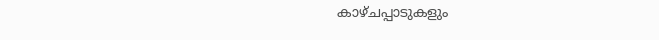കാഴ്ചപ്പാടുകളും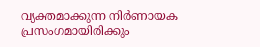വ്യക്തമാക്കുന്ന നിർണായക പ്രസംഗമായിരിക്കും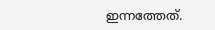ഇന്നത്തേത്.